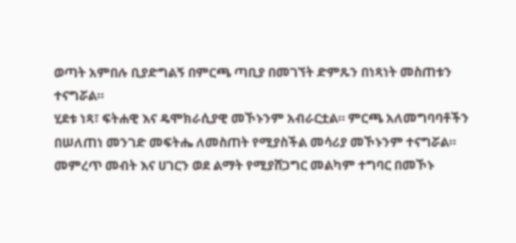ወጣት አምበሉ ቢያድግልኝ በምርጫ ጣቢያ በመገኘት ድምጹን በነጻነት መስጠቱን ተናግሯል።
ሂደቱ ነጻ፣ ፍትሐዊ እና ዴሞክራሲያዊ መኾኑንም አብራርቷል። ምርጫ አለመግባባቶችን በሠለጠነ መንገድ መፍትሔ ለመስጠት የሚያስችል መሳሪያ መኾኑንም ተናግሯል።
መምረጥ መብት እና ሀገርን ወደ ልማት የሚያሸጋግር መልካም ተግባር በመኾኑ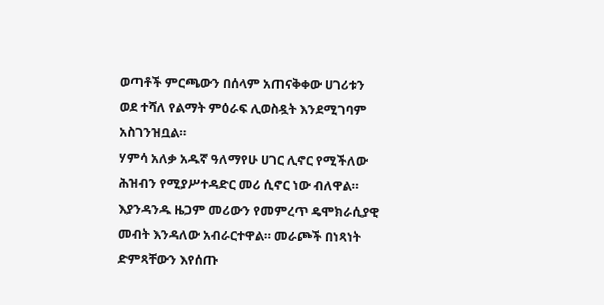ወጣቶች ምርጫውን በሰላም አጠናቅቀው ሀገሪቱን ወደ ተሻለ የልማት ምዕራፍ ሊወስዷት እንደሚገባም አስገንዝቧል።
ሃምሳ አለቃ አዱኛ ዓለማየሁ ሀገር ሊኖር የሚችለው ሕዝብን የሚያሥተዳድር መሪ ሲኖር ነው ብለዋል። እያንዳንዱ ዜጋም መሪውን የመምረጥ ዴሞክራሲያዊ መብት እንዳለው አብራርተዋል። መራጮች በነጻነት ድምጻቸውን እየሰጡ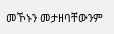መኾኑን መታዘባቸውንም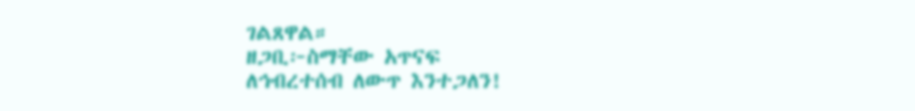ገልጸዋል።
ዘጋቢ፦ስማቸው አጥናፍ
ለኅብረተሰብ ለውጥ እንተጋለን!